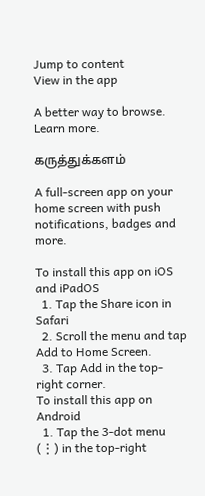Jump to content
View in the app

A better way to browse. Learn more.

கருத்துக்களம்

A full-screen app on your home screen with push notifications, badges and more.

To install this app on iOS and iPadOS
  1. Tap the Share icon in Safari
  2. Scroll the menu and tap Add to Home Screen.
  3. Tap Add in the top-right corner.
To install this app on Android
  1. Tap the 3-dot menu (⋮) in the top-right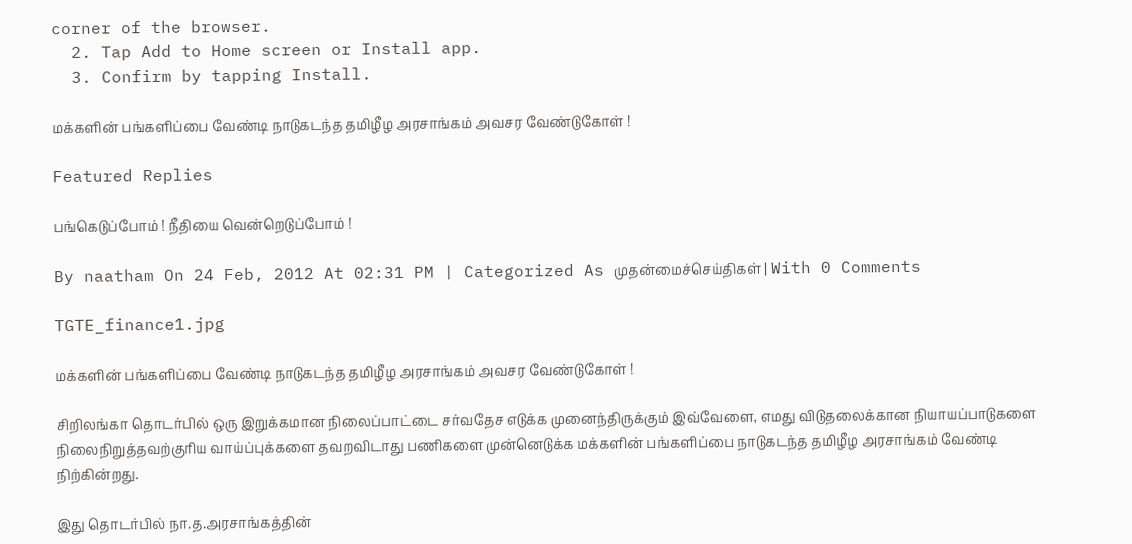corner of the browser.
  2. Tap Add to Home screen or Install app.
  3. Confirm by tapping Install.

மக்களின் பங்களிப்பை வேண்டி நாடுகடந்த தமிழீழ அரசாங்கம் அவசர வேண்டுகோள் !

Featured Replies

பங்கெடுப்போம் ! நீதியை வென்றெடுப்போம் !

By naatham On 24 Feb, 2012 At 02:31 PM | Categorized As முதன்மைச்செய்திகள் | With 0 Comments

TGTE_finance1.jpg

மக்களின் பங்களிப்பை வேண்டி நாடுகடந்த தமிழீழ அரசாங்கம் அவசர வேண்டுகோள் !

சிறிலங்கா தொடர்பில் ஒரு இறுக்கமான நிலைப்பாட்டை சர்வதேச எடுக்க முனைந்திருக்கும் இவ்வேளை, எமது விடுதலைக்கான நியாயப்பாடுகளை நிலைநிறுத்தவற்குரிய வாய்ப்புக்களை தவறவிடாது பணிகளை முன்னெடுக்க மக்களின் பங்களிப்பை நாடுகடந்த தமிழீழ அரசாங்கம் வேண்டி நிற்கின்றது.

இது தொடர்பில் நா.த.அரசாங்கத்தின்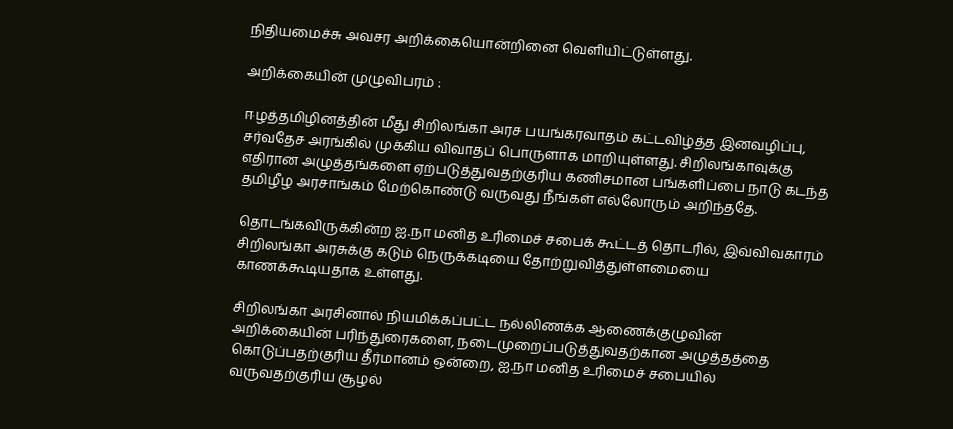நிதியமைச்சு அவசர அறிக்கையொன்றினை வெளியிட்டுள்ளது.

அறிக்கையின் முழுவிபரம் :

ஈழத்தமிழினத்தின் மீது சிறிலங்கா அரச பயங்கரவாதம் கட்டவிழ்த்த இனவழிப்பு, சர்வதேச அரங்கில் முக்கிய விவாதப் பொருளாக மாறியுள்ளது. சிறிலங்காவுக்கு எதிரான அழுத்தங்களை ஏற்படுத்துவதற்குரிய கணிசமான பங்களிப்பை நாடு கடந்த தமிழீழ அரசாங்கம் மேற்கொண்டு வருவது நீங்கள் எல்லோரும் அறிந்ததே.

தொடங்கவிருக்கின்ற ஐ.நா மனித உரிமைச் சபைக் கூட்டத் தொடரில், இவ்விவகாரம் சிறிலங்கா அரசுக்கு கடும் நெருக்கடியை தோற்றுவித்துள்ளமையை காணக்கூடியதாக உள்ளது.

சிறிலங்கா அரசினால் நியமிக்கப்பட்ட நல்லிணக்க ஆணைக்குழுவின் அறிக்கையின் பரிந்துரைகளை, நடைமுறைப்படுத்துவதற்கான அழுத்தத்தை கொடுப்பதற்குரிய தீர்மானம் ஒன்றை, ஐ.நா மனித உரிமைச் சபையில் வருவதற்குரிய சூழல்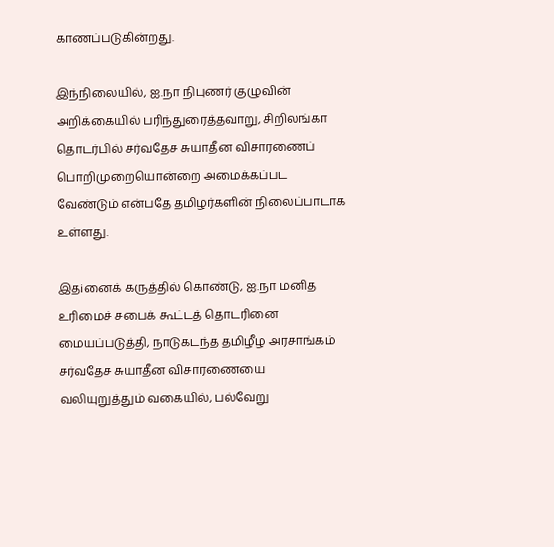காணப்படுகின்றது.

இந்நிலையில், ஐ.நா நிபுணர் குழுவின் அறிக்கையில் பரிந்துரைத்தவாறு, சிறிலங்கா தொடர்பில் சர்வதேச சுயாதீன விசாரணைப் பொறிமுறையொன்றை அமைக்கப்பட வேண்டும் என்பதே தமிழர்களின் நிலைப்பாடாக உள்ளது.

இதiனைக் கருத்தில் கொண்டு, ஐ.நா மனித உரிமைச் சபைக் கூட்டத் தொடரினை மையப்படுத்தி, நாடுகடந்த தமிழீழ அரசாங்கம் சர்வதேச சுயாதீன விசாரணையை வலியுறுத்தும் வகையில், பல்வேறு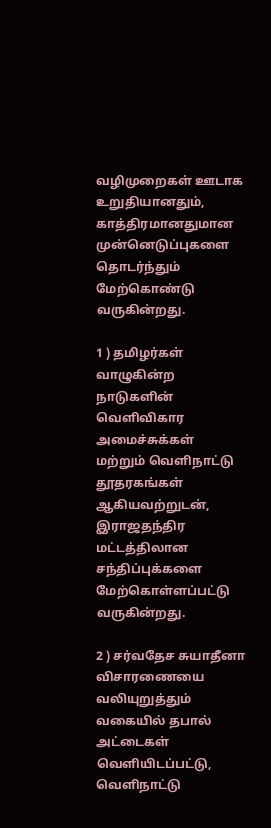வழிமுறைகள் ஊடாக உறுதியானதும், காத்திரமானதுமான முன்னெடுப்புகளை தொடர்ந்தும் மேற்கொண்டு வருகின்றது.

1 ) தமிழர்கள் வாழுகின்ற நாடுகளின் வெளிவிகார அமைச்சுக்கள் மற்றும் வெளிநாட்டு தூதரகங்கள் ஆகியவற்றுடன், இராஜதந்திர மட்டத்திலான சந்திப்புக்களை மேற்கொள்ளப்பட்டு வருகின்றது.

2 ) சர்வதேச சுயாதீனா விசாரணையை வலியுறுத்தும் வகையில் தபால் அட்டைகள் வெளியிடப்பட்டு, வெளிநாட்டு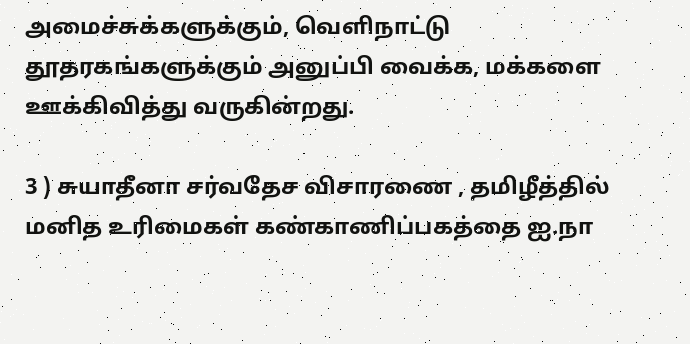அமைச்சுக்களுக்கும், வெளிநாட்டு தூதரகங்களுக்கும் அனுப்பி வைக்க, மக்களை ஊக்கிவித்து வருகின்றது.

3 ) சுயாதீனா சர்வதேச விசாரணை , தமிழீத்தில் மனித உரிமைகள் கண்காணிப்பகத்தை ஐ.நா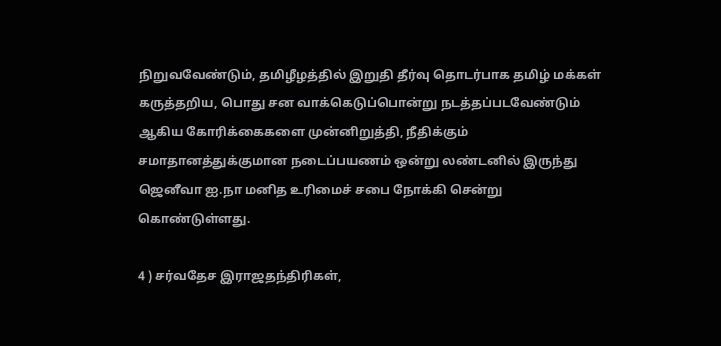நிறுவவேண்டும், தமிழீழத்தில் இறுதி தீர்வு தொடர்பாக தமிழ் மக்கள் கருத்தறிய, பொது சன வாக்கெடுப்பொன்று நடத்தப்படவேண்டும் ஆகிய கோரிக்கைகளை முன்னிறுத்தி, நீதிக்கும் சமாதானத்துக்குமான நடைப்பயணம் ஒன்று லண்டனில் இருந்து ஜெனீவா ஐ.நா மனித உரிமைச் சபை நோக்கி சென்று கொண்டுள்ளது.

4 ) சர்வதேச இராஜதந்திரிகள்,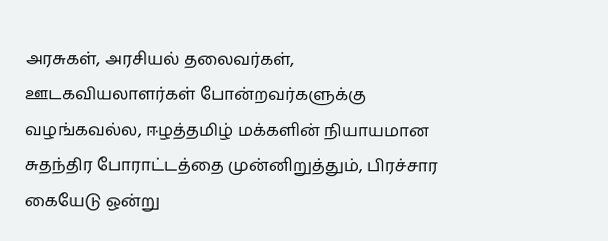அரசுகள், அரசியல் தலைவர்கள், ஊடகவியலாளர்கள் போன்றவர்களுக்கு வழங்கவல்ல, ஈழத்தமிழ் மக்களின் நியாயமான சுதந்திர போராட்டத்தை முன்னிறுத்தும், பிரச்சார கையேடு ஒன்று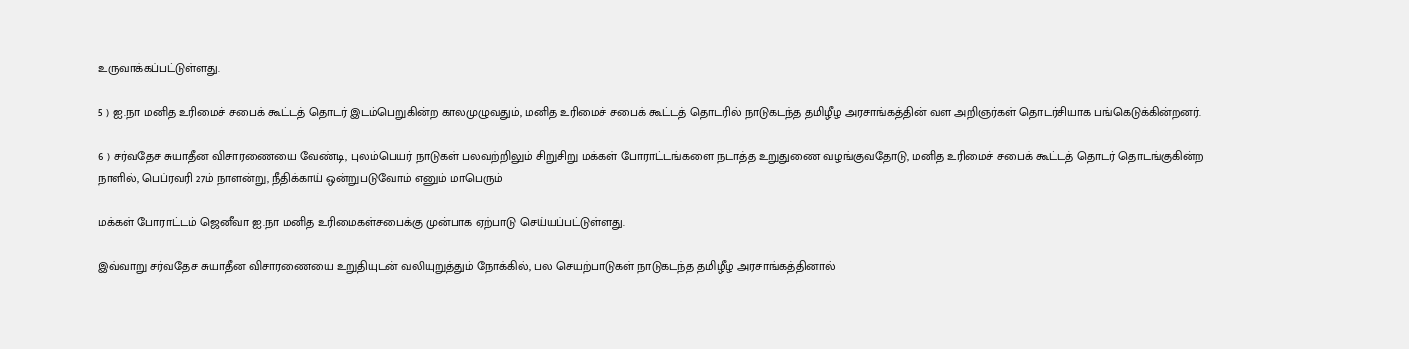உருவாக்கப்பட்டுள்ளது.

5 ) ஐ.நா மனித உரிமைச் சபைக் கூட்டத் தொடர் இடம்பெறுகின்ற காலமுழுவதும், மனித உரிமைச் சபைக் கூட்டத் தொடரில் நாடுகடந்த தமிழீழ அரசாங்கத்தின் வள அறிஞர்கள் தொடர்சியாக பங்கெடுக்கின்றனர்.

6 ) சர்வதேச சுயாதீன விசாரணையை வேண்டி, புலம்பெயர் நாடுகள் பலவற்றிலும் சிறுசிறு மக்கள் போராட்டங்களை நடாத்த உறுதுணை வழங்குவதோடு, மனித உரிமைச் சபைக் கூட்டத் தொடர் தொடங்குகின்ற நாளில், பெப்ரவரி 27ம் நாளன்று, நீதிக்காய் ஒன்றுபடுவோம் எனும் மாபெரும்

மக்கள் போராட்டம் ஜெனீவா ஐ.நா மனித உரிமைகள்சபைக்கு முன்பாக ஏற்பாடு செய்யப்பட்டுள்ளது.

இவ்வாறு சர்வதேச சுயாதீன விசாரணையை உறுதியுடன் வலியுறுத்தும் நோக்கில், பல செயற்பாடுகள் நாடுகடந்த தமிழீழ அரசாங்கத்தினால்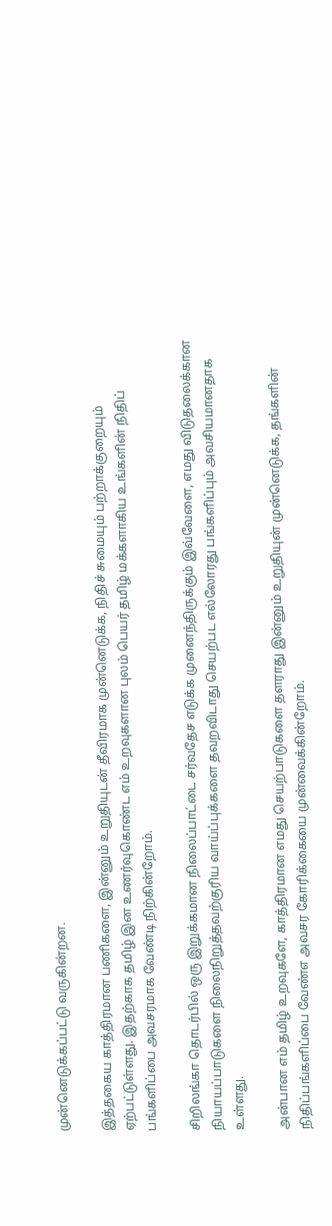முன்னெடுக்கப்பட்டு வருகின்றன.

இத்தகைய காத்திரமான பணிகளை, இன்னும் உறுதியுடன் தீவிரமாக முன்னெடுக்க, நிதிச் சுமையும் பற்றாக்குறையும் ஏற்பட்டுள்ளது. இதற்காக தமிழ் இன உணர்வுகொண்ட எம் உறவுகளான புலம் பெயர் தமிழ் மக்களாகிய உங்களின் நிதிப் பங்களிப்பை அவசரமாக வேண்டி நிற்கின்றோம்.

சிறிலங்கா தொடர்பில் ஒரு இறுக்கமான நிலைப்பாட்டை சர்வதேச எடுக்க முனைந்திருக்கும் இவ்வேளை, எமது விடுதலைக்கான நியாயப்பாடுகளை நிலைநிறுத்தவற்குரிய வாய்ப்புக்களை தவறவிடாது செயற்பட எல்லோரது பங்களிப்பும் அவசியமானதாக உள்ளது.

அன்பான எம் தமிழ் உறவுகளே, காத்திரமான எமது செயற்பாடுகளை தளராது இன்னும் உறுதியுன் முன்னெடுக்க, தங்களின் நிதிப்பங்களிப்பை வேண்எ அவசர கோரிக்கையை முன்வைக்கின்றோம்.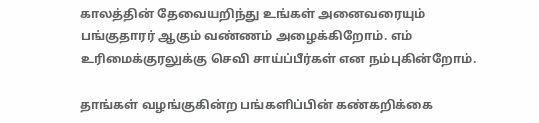காலத்தின் தேவையறிந்து உங்கள் அனைவரையும் பங்குதாரர் ஆகும் வண்ணம் அழைக்கிறோம். எம் உரிமைக்குரலுக்கு செவி சாய்ப்பீர்கள் என நம்புகின்றோம்.

தாங்கள் வழங்குகின்ற பங்களிப்பின் கண்கறிக்கை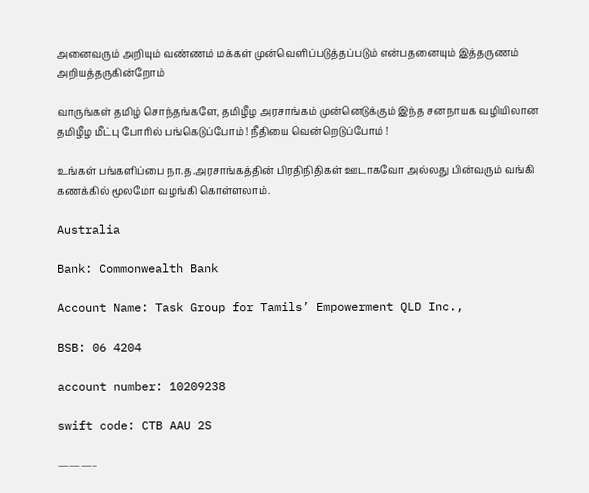அனைவரும் அறியும் வண்ணம் மக்கள் முன்வெளிப்படுத்தப்படும் என்பதனையும் இத்தருணம் அறியத்தருகின்றோம்

வாருங்கள் தமிழ் சொந்தங்களே, தமிழீழ அரசாங்கம் முன்னெடுக்கும் இந்த சனநாயக வழியிலான தமிழீழ மீட்பு போரில் பங்கெடுப்போம் ! நீதியை வென்றெடுப்போம் !

உங்கள் பங்களிப்பை நா.த.அரசாங்கத்தின் பிரதிநிதிகள் ஊடாகவோ அல்லது பின்வரும் வங்கி கணக்கில் மூலமோ வழங்கி கொள்ளலாம்.

Australia

Bank: Commonwealth Bank

Account Name: Task Group for Tamils’ Empowerment QLD Inc.,

BSB: 06 4204

account number: 10209238

swift code: CTB AAU 2S

———–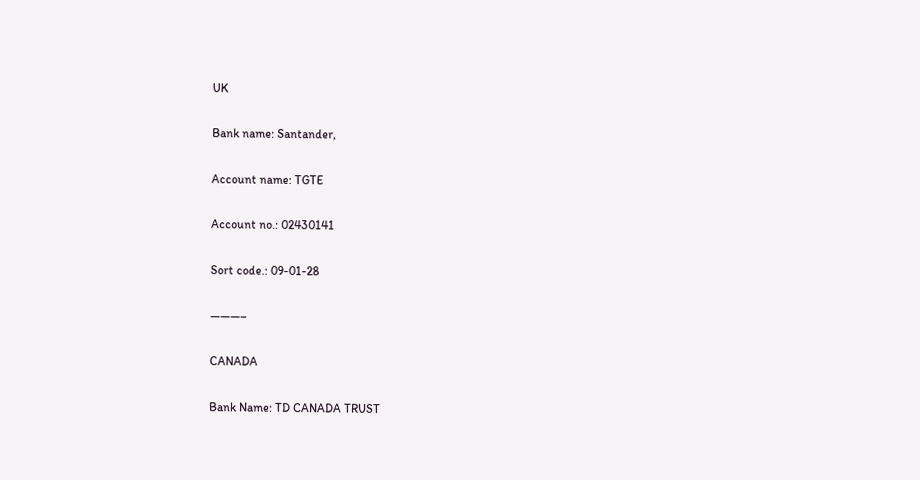UK

Bank name: Santander,

Account name: TGTE

Account no.: 02430141

Sort code.: 09-01-28

———–

CANADA

Bank Name: TD CANADA TRUST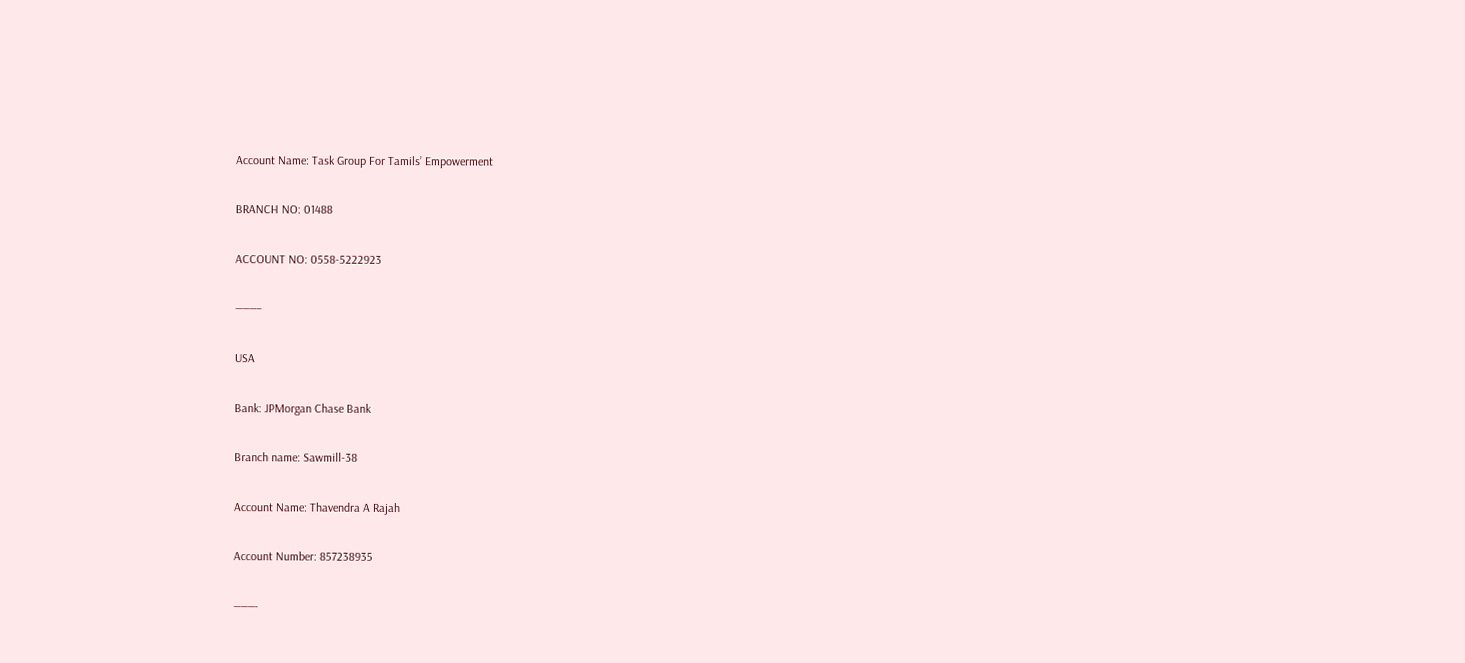Account Name: Task Group For Tamils’ Empowerment

BRANCH NO: 01488

ACCOUNT NO: 0558-5222923

———–

USA

Bank: JPMorgan Chase Bank

Branch name: Sawmill-38

Account Name: Thavendra A Rajah

Account Number: 857238935

———-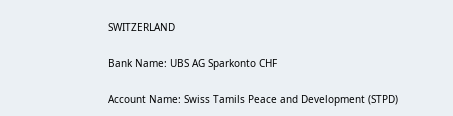SWITZERLAND

Bank Name: UBS AG Sparkonto CHF

Account Name: Swiss Tamils Peace and Development (STPD)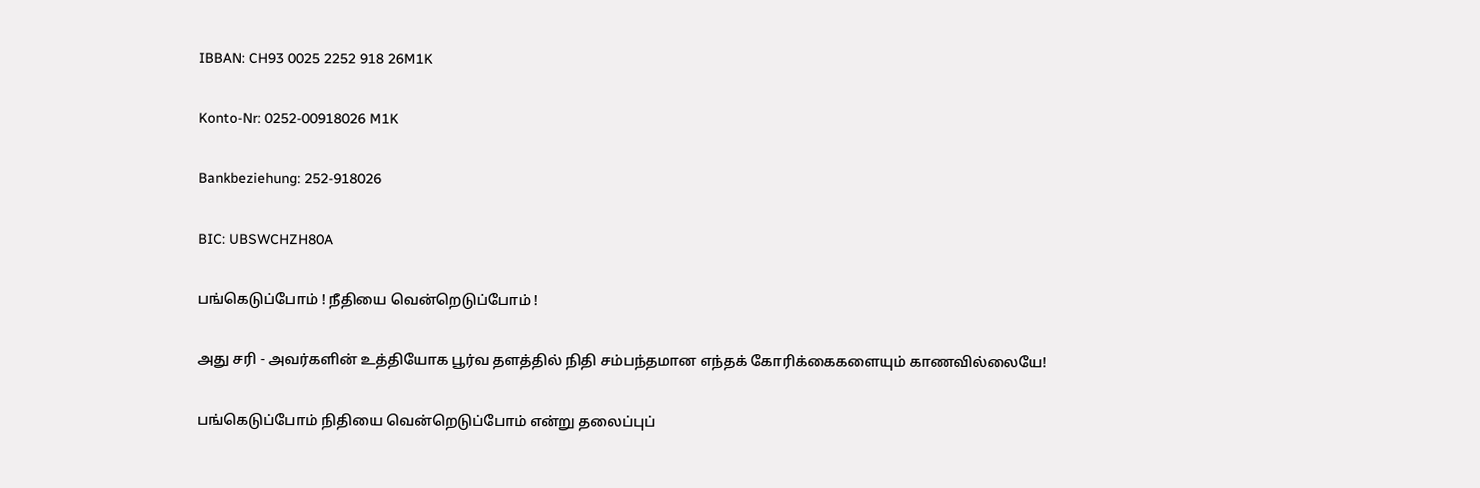IBBAN: CH93 0025 2252 918 26M1K

Konto-Nr: 0252-00918026 M1K

Bankbeziehung: 252-918026

BIC: UBSWCHZH80A

பங்கெடுப்போம் ! நீதியை வென்றெடுப்போம் !

அது சரி - அவர்களின் உத்தியோக பூர்வ தளத்தில் நிதி சம்பந்தமான எந்தக் கோரிக்கைகளையும் காணவில்லையே!

பங்கெடுப்போம் நிதியை வென்றெடுப்போம் என்று தலைப்புப்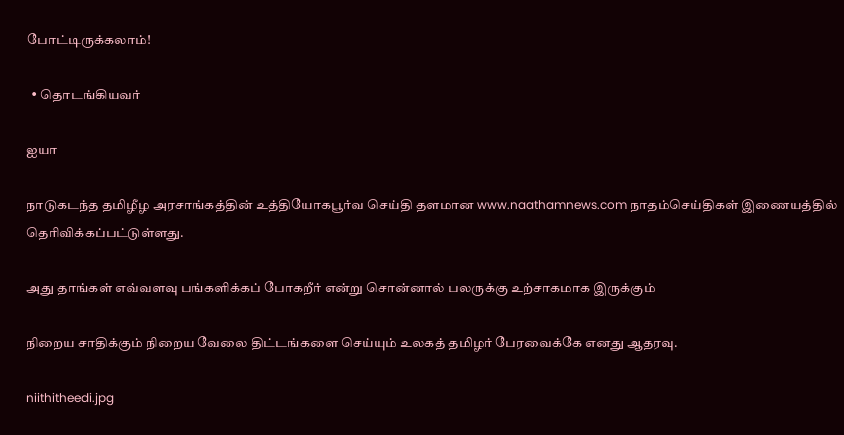போட்டிருக்கலாம்!

  • தொடங்கியவர்

ஐயா

நாடுகடந்த தமிழீழ அரசாங்கத்தின் உத்தியோகபூர்வ செய்தி தளமான www.naathamnews.com நாதம்செய்திகள் இணையத்தில் தெரிவிக்கப்பட்டுள்ளது.

அது தாங்கள் எவ்வளவு பங்களிக்கப் போகறீர் என்று சொன்னால் பலருக்கு உற்சாகமாக இருக்கும்

நிறைய சாதிக்கும் நிறைய வேலை திட்டங்களை செய்யும் உலகத் தமிழர் பேரவைக்கே எனது ஆதரவு.

niithitheedi.jpg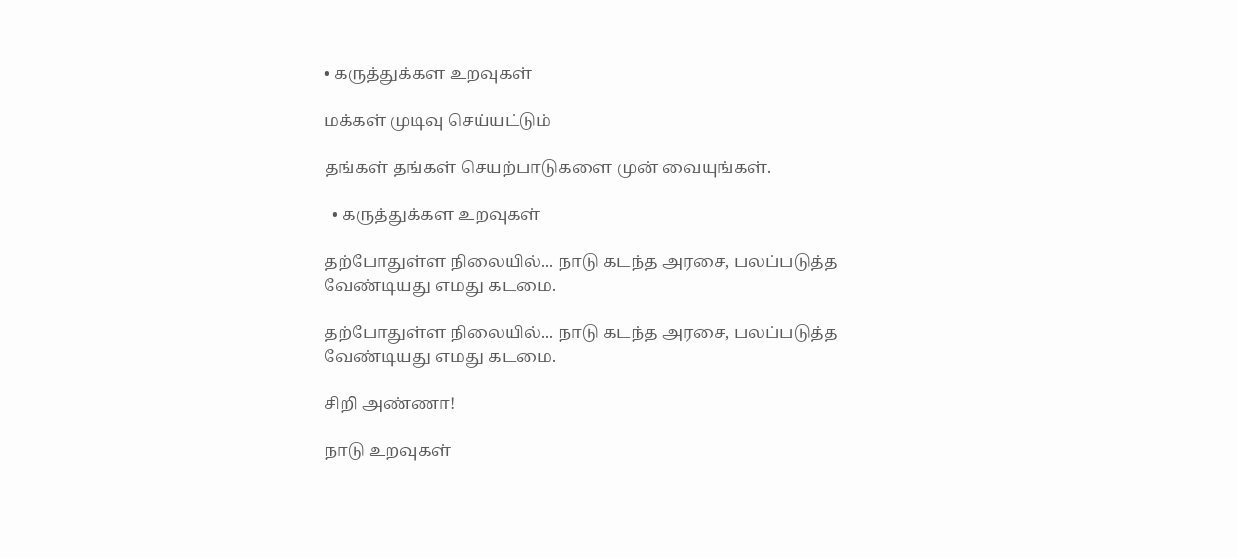• கருத்துக்கள உறவுகள்

மக்கள் முடிவு செய்யட்டும்

தங்கள் தங்கள் செயற்பாடுகளை முன் வையுங்கள்.

  • கருத்துக்கள உறவுகள்

தற்போதுள்ள நிலையில்... நாடு கடந்த அரசை, பலப்படுத்த வேண்டியது எமது கடமை.

தற்போதுள்ள நிலையில்... நாடு கடந்த அரசை, பலப்படுத்த வேண்டியது எமது கடமை.

சிறி அண்ணா!

நாடு உறவுகள்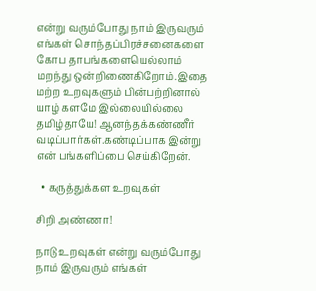என்று வரும்போது நாம் இருவரும் எங்கள் சொந்தப்பிரச்சனைகளை கோப தாபங்களையெல்லாம் மறந்து ஒன்றிணைகிறோம்.இதை மற்ற உறவுகளும் பின்பற்றினால் யாழ் களமே இல்லையில்லை தமிழ்தாயே! ஆனந்தக்கண்ணீர் வடிப்பார்கள்.கண்டிப்பாக இன்று என் பங்களிப்பை செய்கிறேன்.

  • கருத்துக்கள உறவுகள்

சிறி அண்ணா!

நாடு உறவுகள் என்று வரும்போது நாம் இருவரும் எங்கள்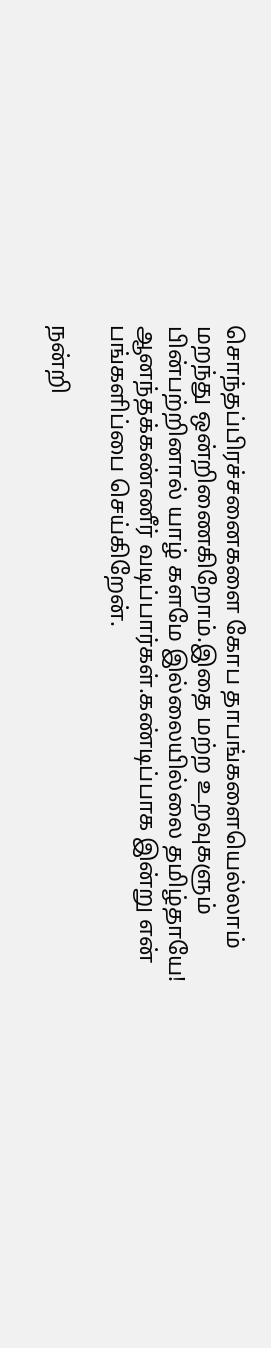சொந்தப்பிரச்சனைகளை கோப தாபங்களையெல்லாம் மறந்து ஒன்றிணைகிறோம்.இதை மற்ற உறவுகளும் பின்பற்றினால் யாழ் களமே இல்லையில்லை தமிழ்தாயே! ஆனந்தக்கண்ணீர் வடிப்பார்கள்.கண்டிப்பாக இன்று என் பங்களிப்பை செய்கிறேன்.

நன்றி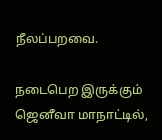நீலப்பறவை.

நடைபெற இருக்கும் ஜெனீவா மாநாட்டில்,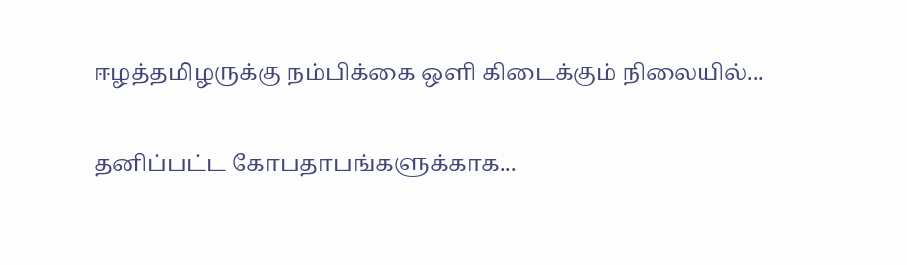ஈழத்தமிழருக்கு நம்பிக்கை ஒளி கிடைக்கும் நிலையில்...

தனிப்பட்ட கோபதாபங்களுக்காக...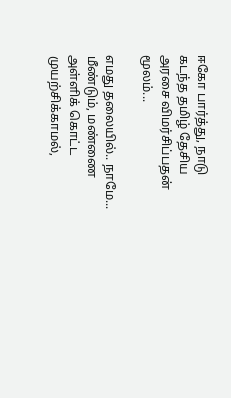ஈகோ பார்த்து, நாடு கடந்த தமிழ் தேசிய அரசை விமர்சிப்பதன் மூலம்...

எமது தலையில்.. நாமே... மீண்டும், மண்ணை அள்ளிக் கொட்ட முயற்சிக்காமல்,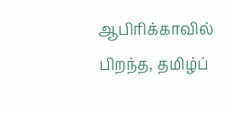ஆபிரிக்காவில் பிறந்த, தமிழ்ப்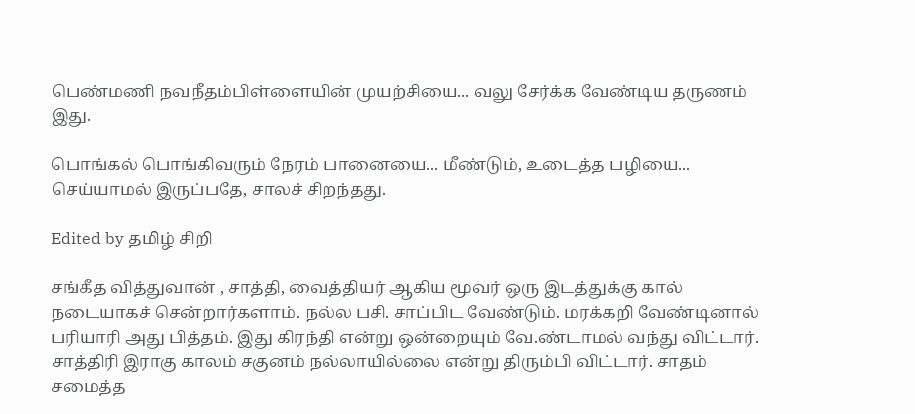பெண்மணி நவநீதம்பிள்ளையின் முயற்சியை... வலு சேர்க்க வேண்டிய தருணம் இது.

பொங்கல் பொங்கிவரும் நேரம் பானையை... மீண்டும், உடைத்த பழியை... செய்யாமல் இருப்பதே, சாலச் சிறந்தது.

Edited by தமிழ் சிறி

சங்கீத வித்துவான் , சாத்தி, வைத்தியர் ஆகிய மூவர் ஒரு இடத்துக்கு கால் நடையாகச் சென்றார்களாம். நல்ல பசி. சாப்பிட வேண்டும். மரக்கறி வேண்டினால் பரியாரி அது பித்தம். இது கிரந்தி என்று ஒன்றையும் வே.ண்டாமல் வந்து விட்டார். சாத்திரி இராகு காலம் சகுனம் நல்லாயில்லை என்று திரும்பி விட்டார். சாதம் சமைத்த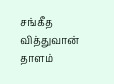சங்கீத வித்துவான் தாளம்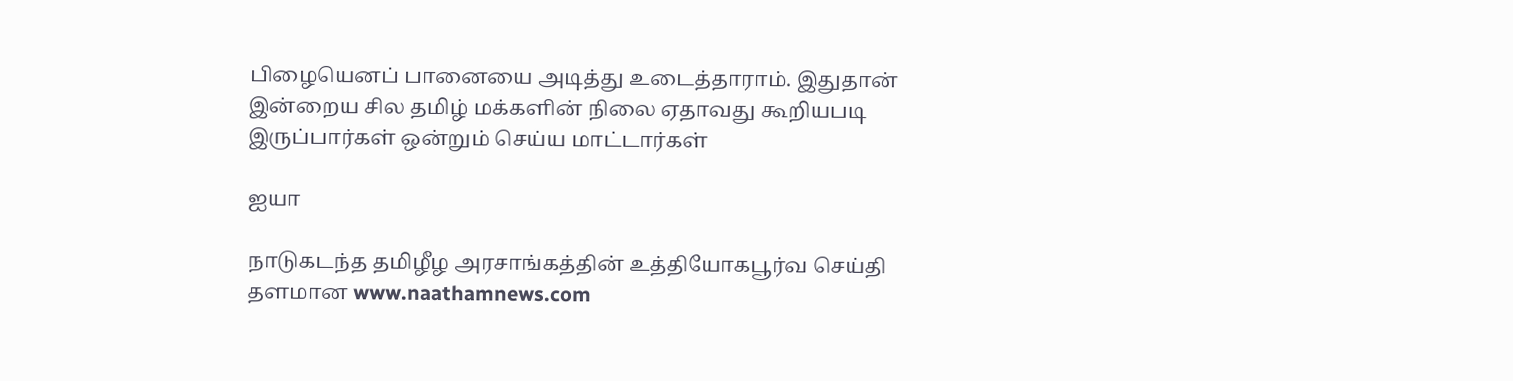பிழையெனப் பானையை அடித்து உடைத்தாராம். இதுதான் இன்றைய சில தமிழ் மக்களின் நிலை ஏதாவது கூறியபடி இருப்பார்கள் ஒன்றும் செய்ய மாட்டார்கள்

ஐயா

நாடுகடந்த தமிழீழ அரசாங்கத்தின் உத்தியோகபூர்வ செய்தி தளமான www.naathamnews.com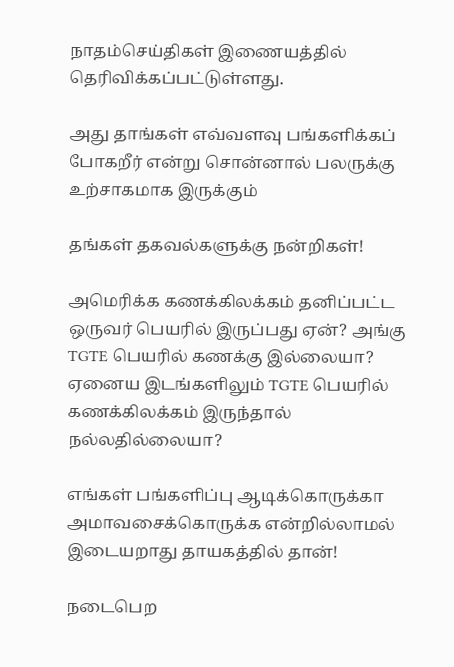நாதம்செய்திகள் இணையத்தில் தெரிவிக்கப்பட்டுள்ளது.

அது தாங்கள் எவ்வளவு பங்களிக்கப் போகறீர் என்று சொன்னால் பலருக்கு உற்சாகமாக இருக்கும்

தங்கள் தகவல்களுக்கு நன்றிகள்!

அமெரிக்க கணக்கிலக்கம் தனிப்பட்ட ஒருவர் பெயரில் இருப்பது ஏன்? அங்கு TGTE பெயரில் கணக்கு இல்லையா? ஏனைய இடங்களிலும் TGTE பெயரில் கணக்கிலக்கம் இருந்தால் நல்லதில்லையா?

எங்கள் பங்களிப்பு ஆடிக்கொருக்கா அமாவசைக்கொருக்க என்றில்லாமல் இடையறாது தாயகத்தில் தான்!

நடைபெற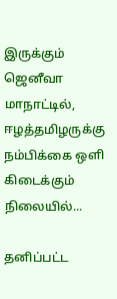இருக்கும் ஜெனீவா மாநாட்டில், ஈழத்தமிழருக்கு நம்பிக்கை ஒளி கிடைக்கும் நிலையில்...

தனிப்பட்ட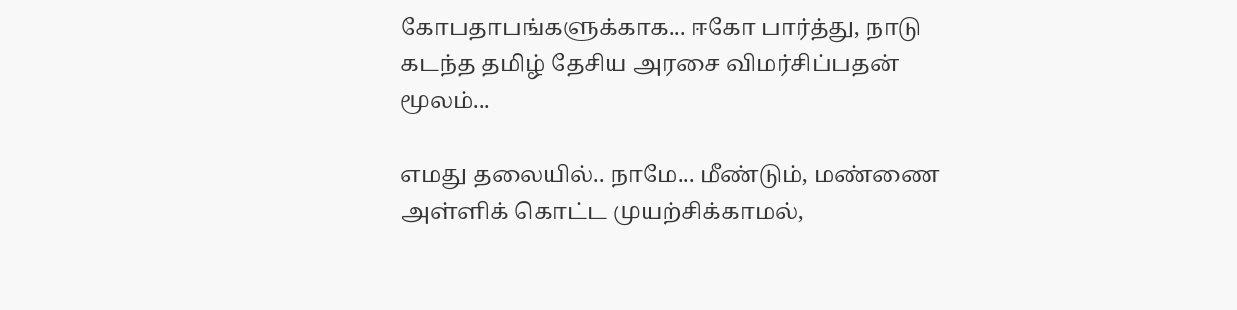கோபதாபங்களுக்காக... ஈகோ பார்த்து, நாடு கடந்த தமிழ் தேசிய அரசை விமர்சிப்பதன் மூலம்...

எமது தலையில்.. நாமே... மீண்டும், மண்ணை அள்ளிக் கொட்ட முயற்சிக்காமல்,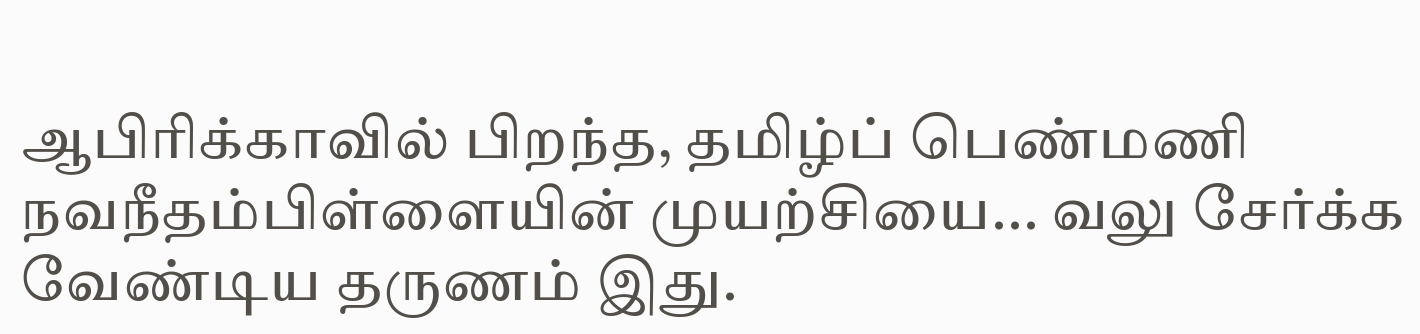ஆபிரிக்காவில் பிறந்த, தமிழ்ப் பெண்மணி நவநீதம்பிள்ளையின் முயற்சியை... வலு சேர்க்க வேண்டிய தருணம் இது.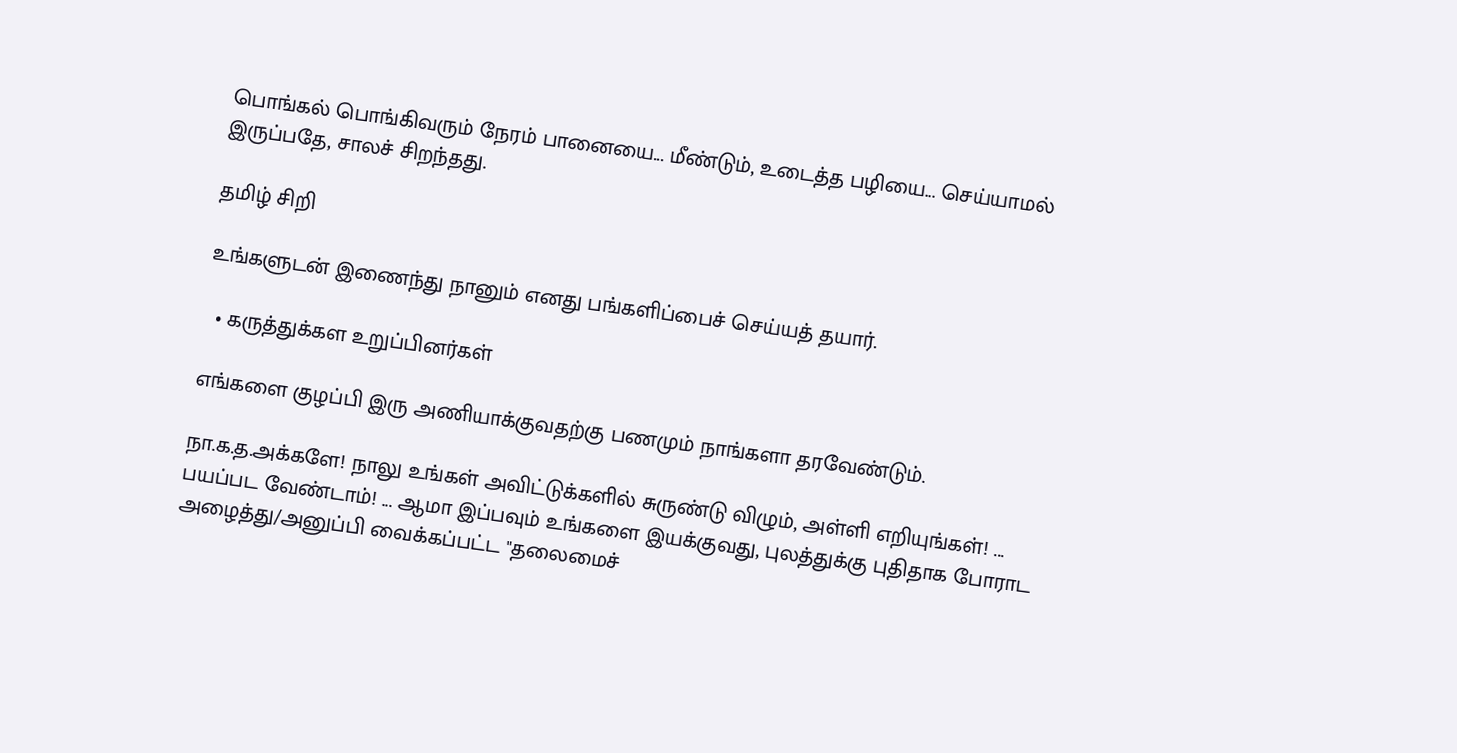பொங்கல் பொங்கிவரும் நேரம் பானையை... மீண்டும், உடைத்த பழியை... செய்யாமல் இருப்பதே, சாலச் சிறந்தது.

தமிழ் சிறி

உங்களுடன் இணைந்து நானும் எனது பங்களிப்பைச் செய்யத் தயார்.

  • கருத்துக்கள உறுப்பினர்கள்

எங்களை குழப்பி இரு அணியாக்குவதற்கு பணமும் நாங்களா தரவேண்டும்.

நா.க.த.அக்களே! நாலு உங்கள் அவிட்டுக்களில் சுருண்டு விழும், அள்ளி எறியுங்கள்! ... பயப்பட வேண்டாம்! ... ஆமா இப்பவும் உங்களை இயக்குவது, புலத்துக்கு புதிதாக போராட அழைத்து/அனுப்பி வைக்கப்பட்ட "தலைமைச்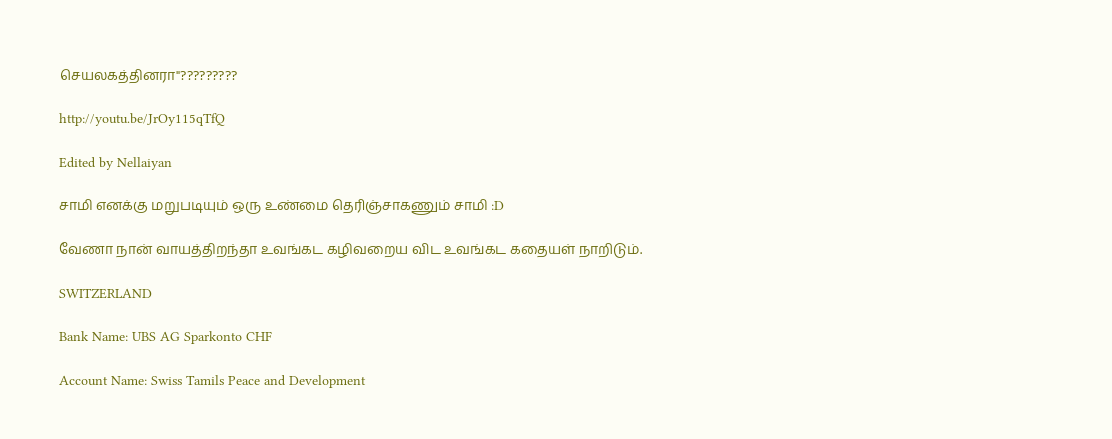செயலகத்தினரா"?????????

http://youtu.be/JrOy115qTfQ

Edited by Nellaiyan

சாமி எனக்கு மறுபடியும் ஒரு உண்மை தெரிஞ்சாகணும் சாமி :D

வேணா நான் வாயத்திறந்தா உவங்கட கழிவறைய விட உவங்கட கதையள் நாறிடும்.

SWITZERLAND

Bank Name: UBS AG Sparkonto CHF

Account Name: Swiss Tamils Peace and Development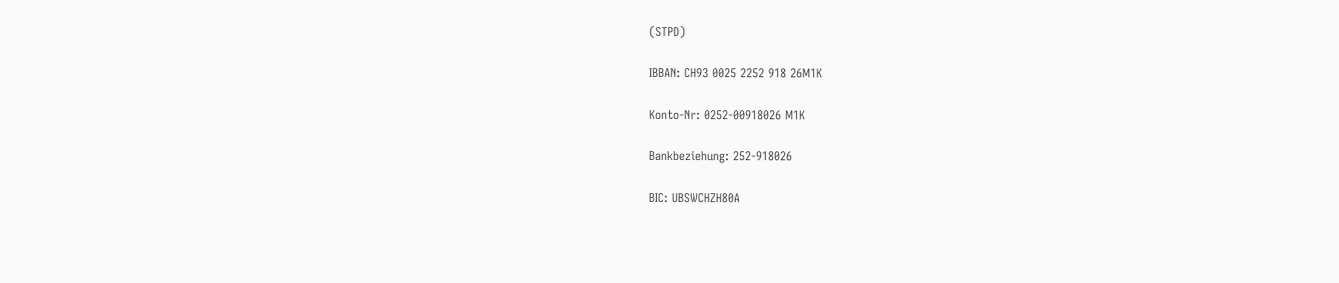(STPD)

IBBAN: CH93 0025 2252 918 26M1K

Konto-Nr: 0252-00918026 M1K

Bankbeziehung: 252-918026

BIC: UBSWCHZH80A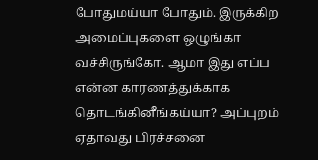போதுமய்யா போதும். இருக்கிற அமைப்புகளை ஒழுங்கா வச்சிருங்கோ. ஆமா இது எப்ப என்ன காரணத்துக்காக தொடங்கினீங்கய்யா? அப்புறம் ஏதாவது பிரச்சனை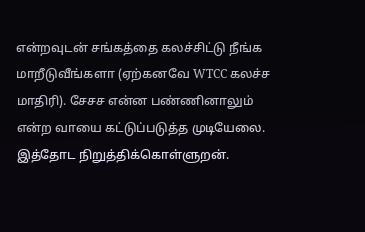என்றவுடன் சங்கத்தை கலச்சிட்டு நீங்க மாறீடுவீங்களா (ஏற்கனவே WTCC கலச்ச மாதிரி). சேசச என்ன பண்ணினாலும் என்ற வாயை கட்டுப்படுத்த முடியேலை. இத்தோட நிறுத்திக்கொள்ளுறன்.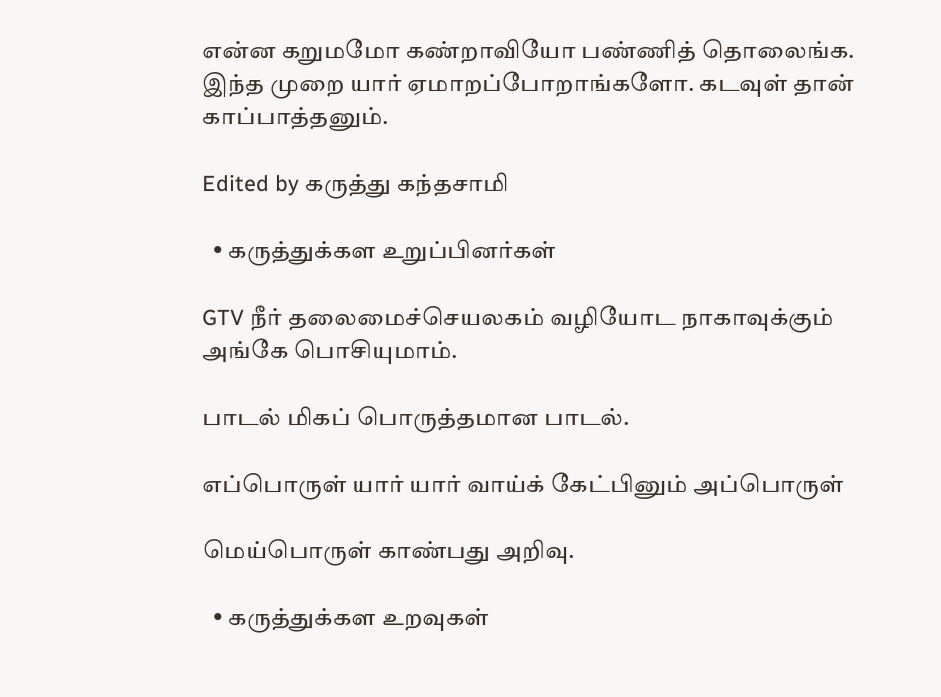என்ன கறுமமோ கண்றாவியோ பண்ணித் தொலைங்க. இந்த முறை யார் ஏமாறப்போறாங்களோ. கடவுள் தான் காப்பாத்தனும்.

Edited by கருத்து கந்தசாமி

  • கருத்துக்கள உறுப்பினர்கள்

GTV நீர் தலைமைச்செயலகம் வழியோட நாகாவுக்கும் அங்கே பொசியுமாம்.

பாடல் மிகப் பொருத்தமான பாடல்.

எப்பொருள் யார் யார் வாய்க் கேட்பினும் அப்பொருள்

மெய்பொருள் காண்பது அறிவு.

  • கருத்துக்கள உறவுகள்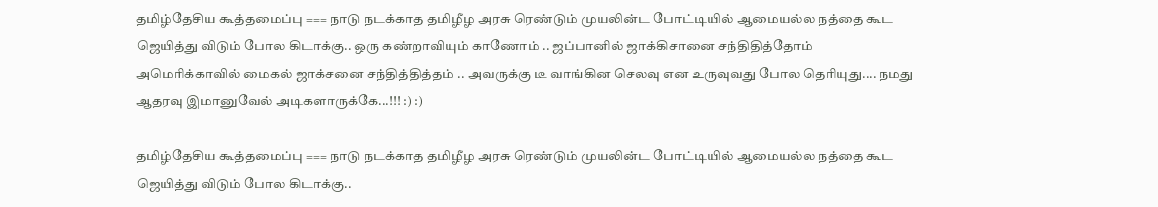தமிழ்தேசிய கூத்தமைப்பு === நாடு நடக்காத தமிழீழ அரசு ரெண்டும் முயலின்ட போட்டியில் ஆமையல்ல நத்தை கூட ஜெயித்து விடும் போல கிடாக்கு.. ஒரு கண்றாவியும் காணோம் .. ஜப்பானில் ஜாக்கிசானை சந்திதித்தோம் அமெரிக்காவில் மைகல் ஜாக்சனை சந்தித்தித்தம் .. அவருக்கு டீ வாங்கின செலவு என உருவுவது போல தெரியுது.... நமது ஆதரவு இமானுவேல் அடிகளாருக்கே...!!! :) :)

தமிழ்தேசிய கூத்தமைப்பு === நாடு நடக்காத தமிழீழ அரசு ரெண்டும் முயலின்ட போட்டியில் ஆமையல்ல நத்தை கூட ஜெயித்து விடும் போல கிடாக்கு..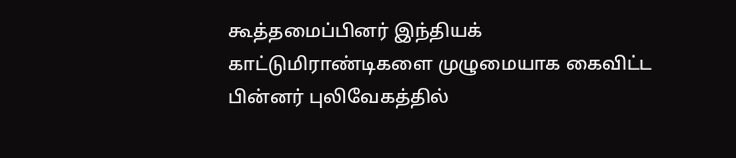கூத்தமைப்பினர் இந்தியக் காட்டுமிராண்டிகளை முழுமையாக கைவிட்ட பின்னர் புலிவேகத்தில்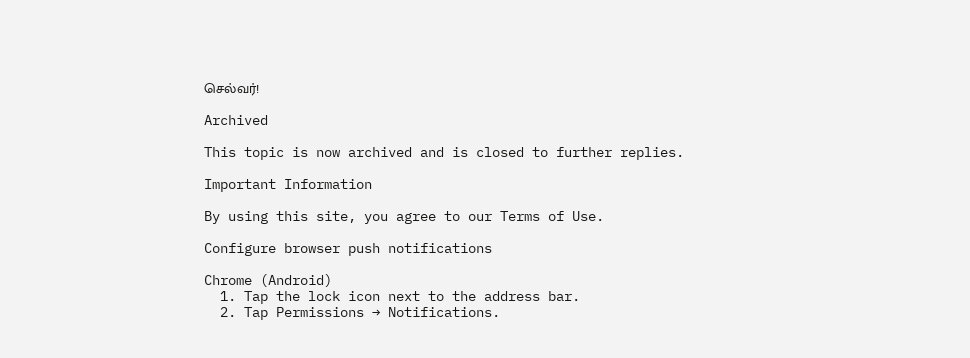செல்வர்!

Archived

This topic is now archived and is closed to further replies.

Important Information

By using this site, you agree to our Terms of Use.

Configure browser push notifications

Chrome (Android)
  1. Tap the lock icon next to the address bar.
  2. Tap Permissions → Notifications.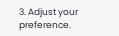3. Adjust your preference.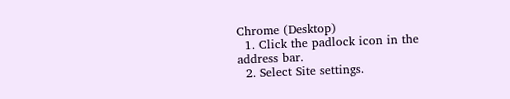Chrome (Desktop)
  1. Click the padlock icon in the address bar.
  2. Select Site settings.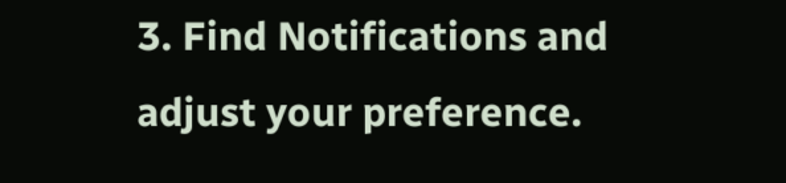3. Find Notifications and adjust your preference.